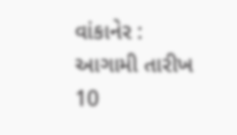વાંકાનેર : આગામી તારીખ 10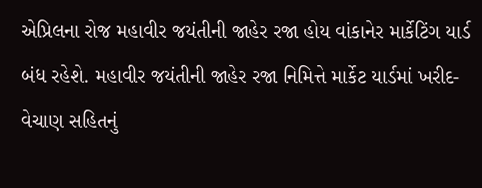એપ્રિલના રોજ મહાવીર જયંતીની જાહેર રજા હોય વાંકાનેર માર્કેટિંગ યાર્ડ બંધ રહેશે. મહાવીર જયંતીની જાહેર રજા નિમિત્તે માર્કેટ યાર્ડમાં ખરીદ-વેચાણ સહિતનું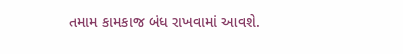તમામ કામકાજ બંધ રાખવામાં આવશે.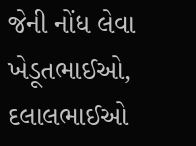જેની નોંધ લેવા ખેડૂતભાઈઓ, દલાલભાઈઓ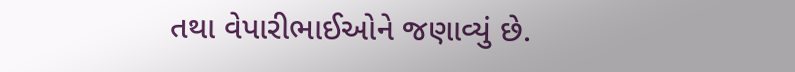તથા વેપારીભાઈઓને જણાવ્યું છે.